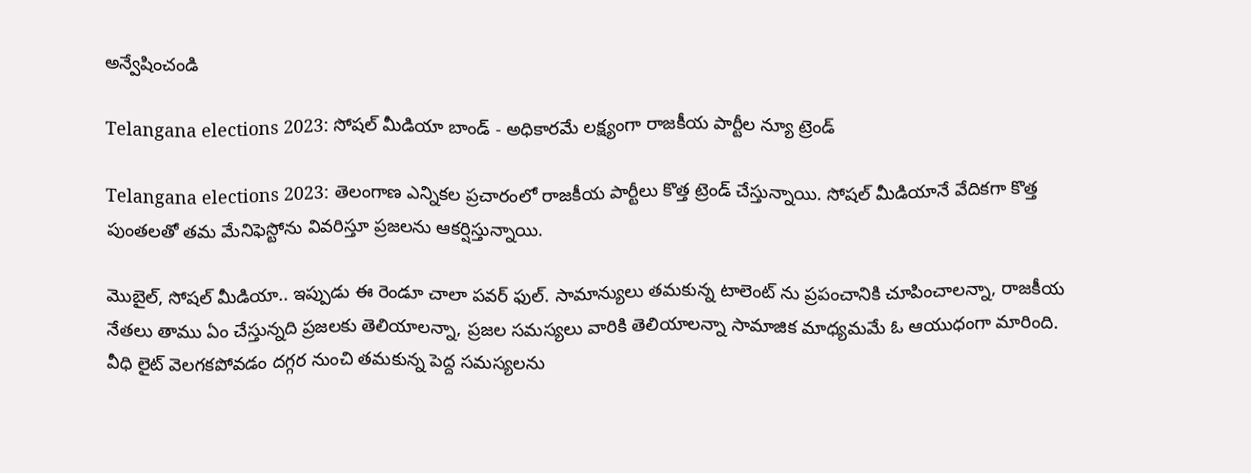అన్వేషించండి

Telangana elections 2023: సోషల్ మీడియా బాండ్ - అధికారమే లక్ష్యంగా రాజకీయ పార్టీల న్యూ ట్రెండ్

Telangana elections 2023: తెలంగాణ ఎన్నికల ప్రచారంలో రాజకీయ పార్టీలు కొత్త ట్రెండ్ చేస్తున్నాయి. సోషల్ మీడియానే వేదికగా కొత్త పుంతలతో తమ మేనిఫెస్టోను వివరిస్తూ ప్రజలను ఆకర్షిస్తున్నాయి.

మొబైల్, సోషల్ మీడియా.. ఇప్పుడు ఈ రెండూ చాలా పవర్ ఫుల్. సామాన్యులు తమకున్న టాలెంట్ ను ప్రపంచానికి చూపించాలన్నా, రాజకీయ నేతలు తాము ఏం చేస్తున్నది ప్రజలకు తెలియాలన్నా, ప్రజల సమస్యలు వారికి తెలియాలన్నా సామాజిక మాధ్యమమే ఓ ఆయుధంగా మారింది. వీధి లైట్ వెలగకపోవడం దగ్గర నుంచి తమకున్న పెద్ద సమస్యలను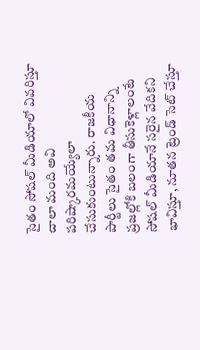సైతం సోషల్ మీడియాలో వివరిస్తూ చాలా మంది అవి పరిష్కారమయ్యేలా చేసుకుంటున్నారు. రాజకీయ పార్టీలు సైతం తమ విధానాన్ని ప్రజల్లోకి బలంగా తీసుకెళ్లాలంటే సోషల్ మీడియానే సరైన వేదికని భావిస్తూ, నూతన ట్రెండ్ సెట్ చేస్తూ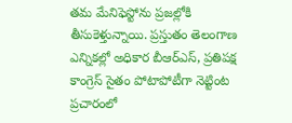తమ మేనిఫెస్టోను ప్రజల్లోకి తీసుకెళ్తున్నాయి. ప్రస్తుతం తెలంగాణ ఎన్నికల్లో అధికార బీఆర్ఎస్, ప్రతిపక్ష కాంగ్రెస్ సైతం పోటాపోటీగా నెట్టింట ప్రచారంలో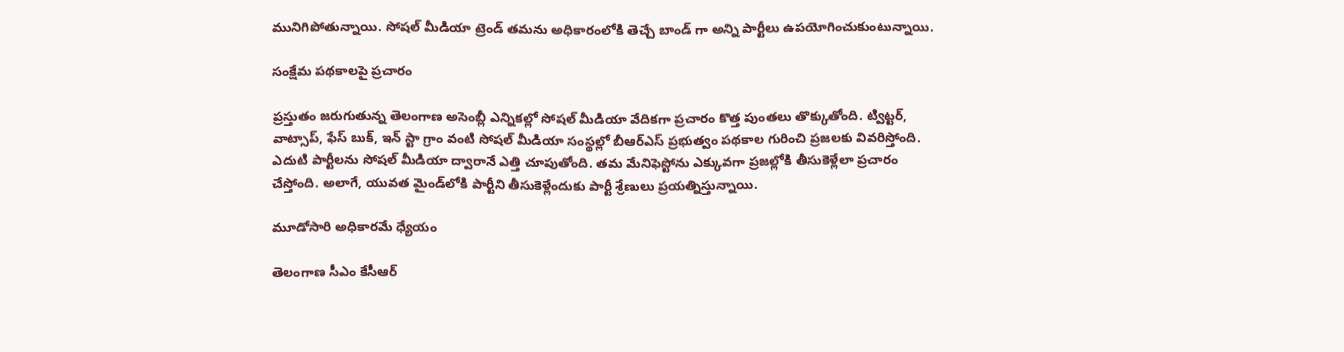మునిగిపోతున్నాయి. సోషల్ మీడియా ట్రెండ్ తమను అధికారంలోకి తెచ్చే బాండ్ గా అన్ని పార్టీలు ఉపయోగించుకుంటున్నాయి.

సంక్షేమ పథకాలపై ప్రచారం

ప్రస్తుతం జరుగుతున్న తెలంగాణ అసెంబ్లీ ఎన్నికల్లో సోషల్ మీడియా వేదికగా ప్రచారం కొత్త పుంతలు తొక్కుతోంది. ట్విట్టర్, వాట్సాప్, ఫేస్ బుక్, ఇన్ స్టా గ్రాం వంటి సోషల్ మీడియా సంస్థల్లో బీఆర్ఎస్ ప్రభుత్వం పథకాల గురించి ప్రజలకు వివరిస్తోంది. ఎదుటి పార్టీలను సోషల్ మీడియా ద్వారానే ఎత్తి చూపుతోంది. తమ మేనిఫెస్టోను ఎక్కువగా ప్రజల్లోకి తీసుకెళ్లేలా ప్రచారం చేస్తోంది. అలాగే, యువత మైండ్‌లోకి పార్టీని తీసుకెళ్లేందుకు పార్టీ శ్రేణులు ప్రయత్నిస్తున్నాయి.

మూడోసారి అధికారమే ధ్యేయం

తెలంగాణ సీఎం కేసీఆర్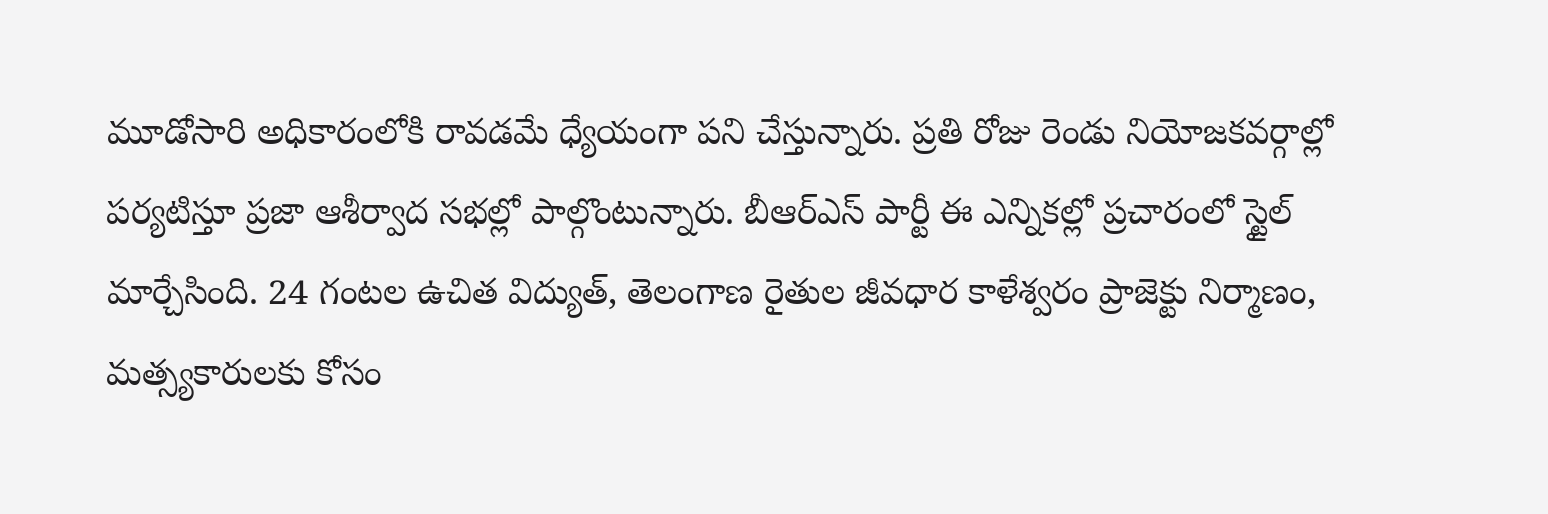మూడోసారి అధికారంలోకి రావడమే ధ్యేయంగా పని చేస్తున్నారు. ప్రతి రోజు రెండు నియోజకవర్గాల్లో పర్యటిస్తూ ప్రజా ఆశీర్వాద సభల్లో పాల్గొంటున్నారు. బీఆర్ఎస్ పార్టీ ఈ ఎన్నికల్లో ప్రచారంలో స్టైల్ మార్చేసింది. 24 గంటల ఉచిత విద్యుత్, తెలంగాణ రైతుల జీవధార కాళేశ్వరం ప్రాజెక్టు నిర్మాణం, మత్స్యకారులకు కోసం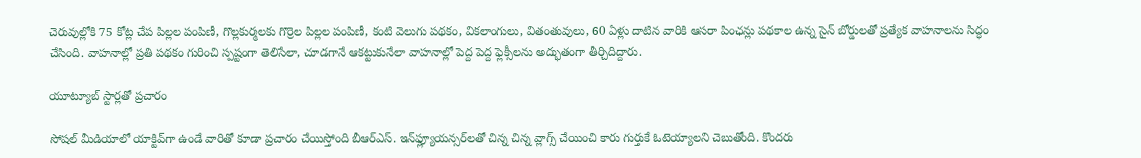చెరువుల్లోకి 75 కోట్ల చేప పిల్లల పంపిణీ, గొల్లకుర్మలకు గొర్రెల పిల్లల పంపిణీ, కంటి వెలుగు పథకం, వికలాంగులు, వితంతువులు, 60 ఏళ్లు దాటిన వారికి ఆసరా పింఛన్లు పథకాల ఉన్న సైన్ బోర్డులతో ప్రత్యేక వాహనాలను సిద్ధం చేసింది. వాహనాల్లో ప్రతి పథకం గురించి స్పష్టంగా తెలిసేలా, చూడగానే ఆకట్టుకునేలా వాహనాల్లో పెద్ద పెద్ద ఫ్లెక్సీలను అద్భుతంగా తీర్చిదిద్దారు.

యూట్యూబ్ స్టార్లతో ప్రచారం

సోషల్ మీడియాలో యాక్టివ్‌గా ఉండే వారితో కూడా ప్రచారం చేయిస్తోంది బీఆర్‌ఎస్. ఇన్‌ఫ్ల్యూయన్సర్‌లతో చిన్న చిన్న వ్లాగ్స్ చేయించి కారు గుర్తుకే ఓటెయ్యాలని చెబుతోంది. కొందరు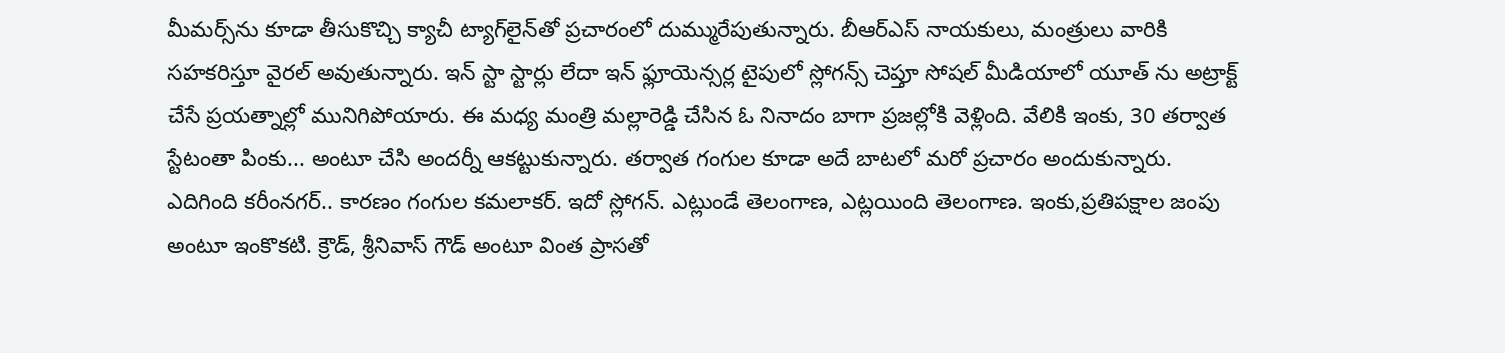మీమర్స్‌ను కూడా తీసుకొచ్చి క్యాచీ ట్యాగ్‌లైన్‌తో ప్రచారంలో దుమ్మురేపుతున్నారు. బీఆర్ఎస్ నాయకులు, మంత్రులు వారికి సహకరిస్తూ వైరల్ అవుతున్నారు. ఇన్ స్టా స్టార్లు లేదా ఇన్ ఫ్లూయెన్సర్ల టైపులో స్లోగన్స్ చెప్తూ సోషల్ మీడియాలో యూత్ ను అట్రాక్ట్ చేసే ప్రయత్నాల్లో మునిగిపోయారు. ఈ మధ్య మంత్రి మల్లారెడ్డి చేసిన ఓ నినాదం బాగా ప్రజల్లోకి వెళ్లింది. వేలికి ఇంకు, 30 తర్వాత స్టేటంతా పింకు... అంటూ చేసి అందర్నీ ఆకట్టుకున్నారు. తర్వాత గంగుల కూడా అదే బాటలో మరో ప్రచారం అందుకున్నారు. ఎదిగింది కరీంనగర్.. కారణం గంగుల కమలాకర్. ఇదో స్లోగన్. ఎట్లుండే తెలంగాణ, ఎట్లయింది తెలంగాణ. ఇంకు,ప్రతిపక్షాల జంపు అంటూ ఇంకొకటి. క్రౌడ్, శ్రీనివాస్ గౌడ్ అంటూ వింత ప్రాసతో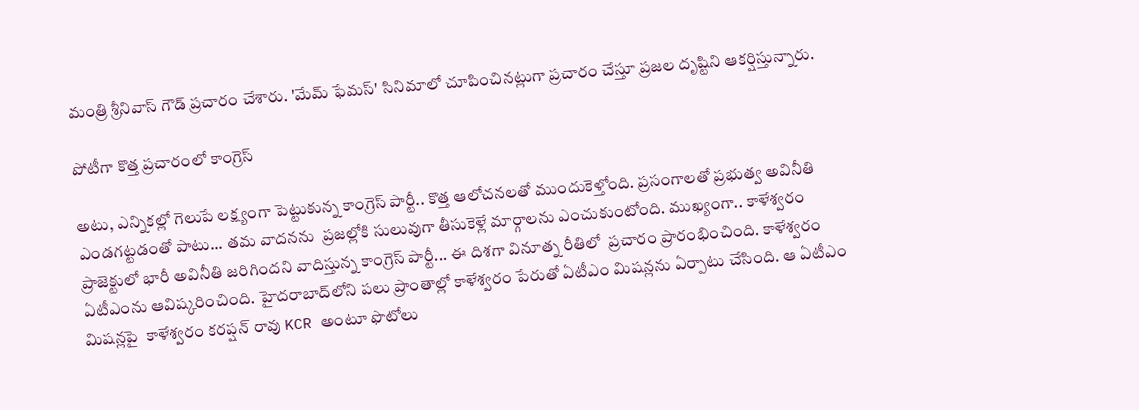మంత్రి శ్రీనివాస్ గౌడ్ ప్రచారం చేశారు. 'మేమ్ ఫేమస్' సినిమాలో చూపించినట్లుగా ప్రచారం చేస్తూ ప్రజల దృష్టిని ఆకర్షిస్తున్నారు.

పోటీగా కొత్త ప్రచారంలో కాంగ్రెస్

అటు, ఎన్నికల్లో గెలుపే లక్ష్యంగా పెట్టుకున్న కాంగ్రెస్‌ పార్టీ.. కొత్త ఆలోచనలతో ముందుకెళ్తోంది. ప్రసంగాలతో ప్రభుత్వ అవినీతి ఎండగట్టడంతో పాటు... తమ వాదనను  ప్రజల్లోకి సులువుగా తీసుకెళ్లే మార్గాలను ఎంచుకుంటోంది. ముఖ్యంగా.. కాళేశ్వరం ప్రాజెక్టులో భారీ అవినీతి జరిగిందని వాదిస్తున్న కాంగ్రెస్‌ పార్టీ... ఈ దిశగా వినూత్న రీతిలో  ప్రచారం ప్రారంభించింది. కాళేశ్వరం ఏటీఎంను ఆవిష్కరించింది. హైదరాబాద్‌లోని పలు ప్రాంతాల్లో కాళేశ్వరం పేరుతో ఏటీఎం మిషన్లను ఏర్పాటు చేసింది. ఆ ఏటీఎం మిషన్లపై  కాళేశ్వరం కరప్షన్ రావు KCR అంటూ ఫొటోలు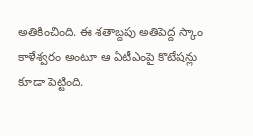అతికించింది. ఈ శతాబ్దపు అతిపెద్ద స్కాం కాళేశ్వరం అంటూ ఆ ఏటీఎంపై కొటేషన్లు కూడా పెట్టింది.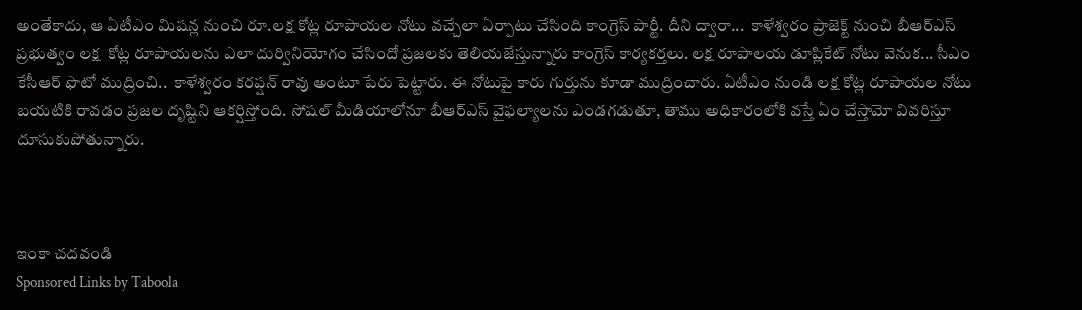అంతేకాదు, ఆ ఏటీఎం మిషన్ల నుంచి రూ.లక్ష కోట్ల రూపాయల నోటు వచ్చేలా ఏర్పాటు చేసింది కాంగ్రెస్‌ పార్టీ. దీని ద్వారా...  కాళేశ్వరం ప్రాజెక్ట్ నుంచి బీఆర్ఎస్ ప్రభుత్వం లక్ష  కోట్ల రూపాయలను ఎలా దుర్వినియోగం చేసిందో ప్రజలకు తెలియజేస్తున్నారు కాంగ్రెస్ కార్యకర్తలు. లక్ష రూపాలయ డూప్లికేట్‌ నోటు వెనుక... సీఎం కేసీఆర్‌ ఫొటో ముద్రించి..  కాళేశ్వరం కరప్షన్ రావు అంటూ పేరు పెట్టారు. ఈ నోటుపై కారు గుర్తును కూడా ముద్రించారు. ఏటీఎం నుండి లక్ష కోట్ల రూపాయల నోటు బయటికి రావడం ప్రజల దృష్టిని ఆకర్షిస్తోంది. సోషల్ మీడియాలోనూ బీఆర్ఎస్ వైఫల్యాలను ఎండగడుతూ, తాము అధికారంలోకి వస్తే ఏం చేస్తామో వివరిస్తూ దూసుకుపోతున్నారు.



ఇంకా చదవండి
Sponsored Links by Taboola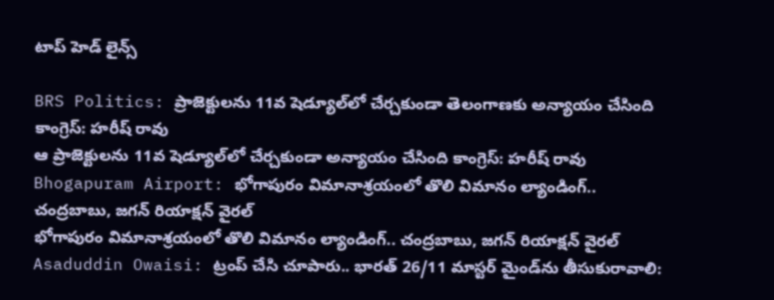టాప్ హెడ్ లైన్స్

BRS Politics: ప్రాజెక్టులను 11వ షెడ్యూల్‌లో చేర్చకుండా తెలంగాణకు అన్యాయం చేసింది కాంగ్రెస్: హరీష్ రావు
ఆ ప్రాజెక్టులను 11వ షెడ్యూల్‌లో చేర్చకుండా అన్యాయం చేసింది కాంగ్రెస్: హరీష్ రావు
Bhogapuram Airport: భోగాపురం విమానాశ్రయంలో తొలి విమానం ల్యాండింగ్.. చంద్రబాబు, జగన్ రియాక్షన్ వైరల్
భోగాపురం విమానాశ్రయంలో తొలి విమానం ల్యాండింగ్.. చంద్రబాబు, జగన్ రియాక్షన్ వైరల్
Asaduddin Owaisi: ట్రంప్ చేసి చూపారు.. భారత్ 26/11 మాస్టర్ మైండ్‌ను తీసుకురావాలి: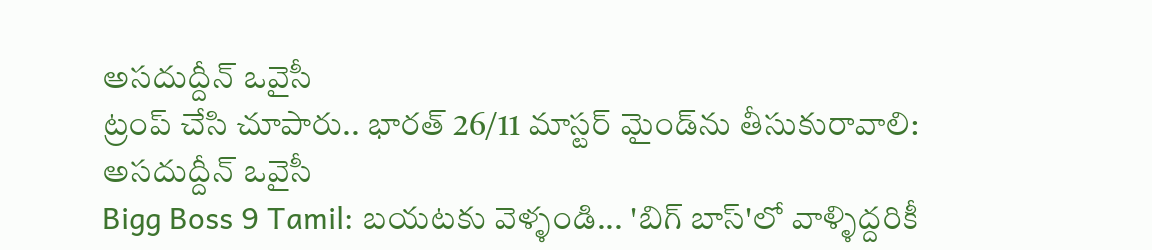అసదుద్దీన్ ఒవైసీ
ట్రంప్ చేసి చూపారు.. భారత్ 26/11 మాస్టర్ మైండ్‌ను తీసుకురావాలి: అసదుద్దీన్ ఒవైసీ
Bigg Boss 9 Tamil: బయటకు వెళ్ళండి... 'బిగ్ బాస్'లో వాళ్ళిద్దరికీ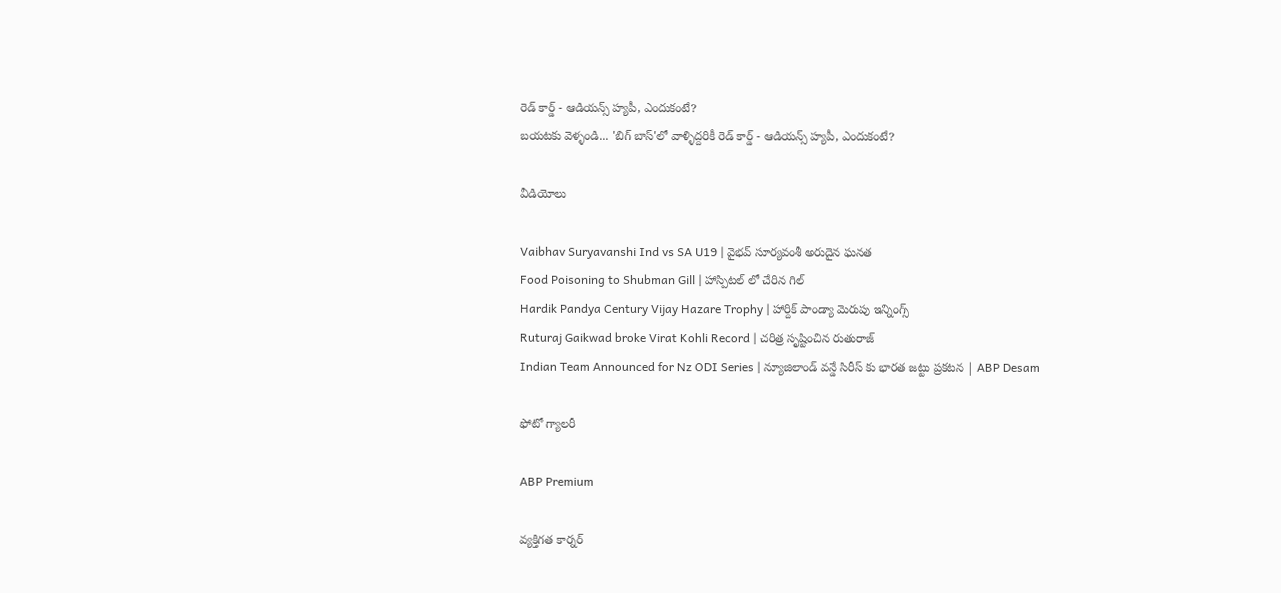రెడ్ కార్డ్ - ఆడియన్స్‌ హ్యపీ, ఎందుకంటే?
బయటకు వెళ్ళండి... 'బిగ్ బాస్'లో వాళ్ళిద్దరికీ రెడ్ కార్డ్ - ఆడియన్స్‌ హ్యపీ, ఎందుకంటే?

వీడియోలు

Vaibhav Suryavanshi Ind vs SA U19 | వైభవ్ సూర్యవంశీ అరుదైన ఘనత
Food Poisoning to Shubman Gill | హాస్పిటల్ లో చేరిన గిల్
Hardik Pandya Century Vijay Hazare Trophy | హార్దిక్ పాండ్యా మెరుపు ఇన్నింగ్స్
Ruturaj Gaikwad broke Virat Kohli Record | చరిత్ర సృష్టించిన రుతురాజ్
Indian Team Announced for Nz ODI Series | న్యూజిలాండ్ వన్డే సిరీస్ కు భారత జట్టు ప్రకటన | ABP Desam

ఫోటో గ్యాలరీ

ABP Premium

వ్యక్తిగత కార్నర్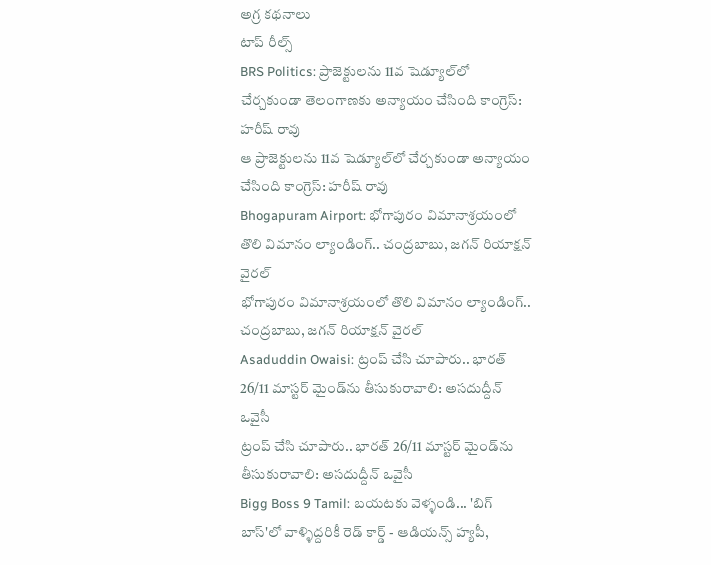అగ్ర కథనాలు
టాప్ రీల్స్
BRS Politics: ప్రాజెక్టులను 11వ షెడ్యూల్‌లో చేర్చకుండా తెలంగాణకు అన్యాయం చేసింది కాంగ్రెస్: హరీష్ రావు
ఆ ప్రాజెక్టులను 11వ షెడ్యూల్‌లో చేర్చకుండా అన్యాయం చేసింది కాంగ్రెస్: హరీష్ రావు
Bhogapuram Airport: భోగాపురం విమానాశ్రయంలో తొలి విమానం ల్యాండింగ్.. చంద్రబాబు, జగన్ రియాక్షన్ వైరల్
భోగాపురం విమానాశ్రయంలో తొలి విమానం ల్యాండింగ్.. చంద్రబాబు, జగన్ రియాక్షన్ వైరల్
Asaduddin Owaisi: ట్రంప్ చేసి చూపారు.. భారత్ 26/11 మాస్టర్ మైండ్‌ను తీసుకురావాలి: అసదుద్దీన్ ఒవైసీ
ట్రంప్ చేసి చూపారు.. భారత్ 26/11 మాస్టర్ మైండ్‌ను తీసుకురావాలి: అసదుద్దీన్ ఒవైసీ
Bigg Boss 9 Tamil: బయటకు వెళ్ళండి... 'బిగ్ బాస్'లో వాళ్ళిద్దరికీ రెడ్ కార్డ్ - ఆడియన్స్‌ హ్యపీ,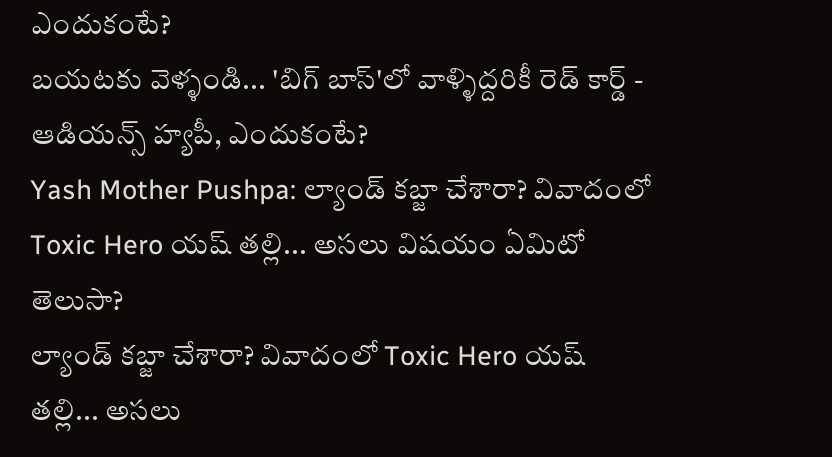ఎందుకంటే?
బయటకు వెళ్ళండి... 'బిగ్ బాస్'లో వాళ్ళిద్దరికీ రెడ్ కార్డ్ - ఆడియన్స్‌ హ్యపీ, ఎందుకంటే?
Yash Mother Pushpa: ల్యాండ్ కబ్జా చేశారా? వివాదంలో Toxic Hero యష్ తల్లి... అసలు విషయం ఏమిటో తెలుసా?
ల్యాండ్ కబ్జా చేశారా? వివాదంలో Toxic Hero యష్ తల్లి... అసలు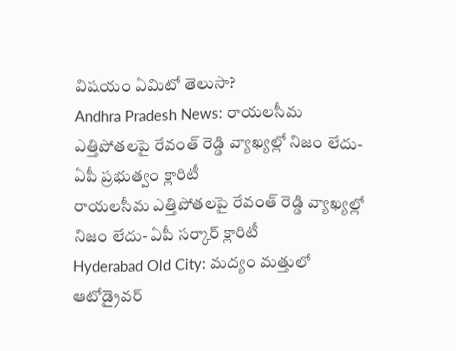విషయం ఏమిటో తెలుసా?
Andhra Pradesh News: రాయలసీమ ఎత్తిపోతలపై రేవంత్ రెడ్డి వ్యాఖ్యల్లో నిజం లేదు- ఏపీ ప్రభుత్వం క్లారిటీ
రాయలసీమ ఎత్తిపోతలపై రేవంత్ రెడ్డి వ్యాఖ్యల్లో నిజం లేదు- ఏపీ సర్కార్ క్లారిటీ
Hyderabad Old City: మద్యం మత్తులో ఆటోడ్రైవర్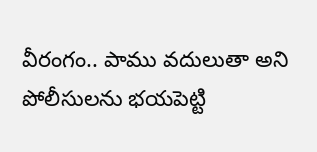వీరంగం.. పాము వదులుతా అని పోలీసులను భయపెట్టి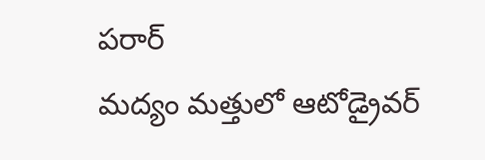పరార్
మద్యం మత్తులో ఆటోడ్రైవర్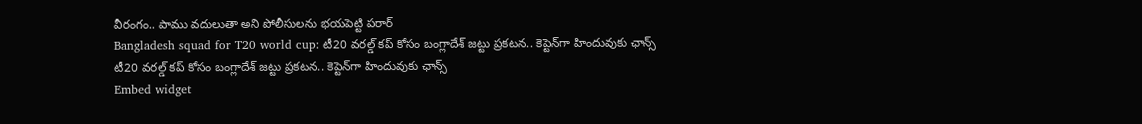వీరంగం.. పాము వదులుతా అని పోలీసులను భయపెట్టి పరార్
Bangladesh squad for T20 world cup: టీ20 వరల్డ్ కప్ కోసం బంగ్లాదేశ్ జట్టు ప్రకటన.. కెప్టెన్‌గా హిందువుకు ఛాన్స్
టీ20 వరల్డ్ కప్ కోసం బంగ్లాదేశ్ జట్టు ప్రకటన.. కెప్టెన్‌గా హిందువుకు ఛాన్స్
Embed widget